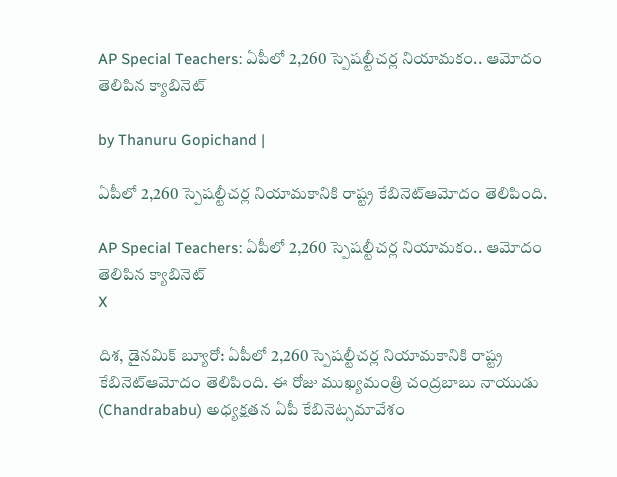AP Special Teachers: ఏపీలో 2,260 స్పెషల్టీచర్ల నియామకం.. ఆమోదం తెలిపిన క్యాబినెట్

by Thanuru Gopichand |

ఏపీలో 2,260 స్పెషల్టీచర్ల నియామకానికి రాష్ట్ర కేబినెట్ఆమోదం తెలిపింది.

AP Special Teachers: ఏపీలో 2,260 స్పెషల్టీచర్ల నియామకం.. ఆమోదం తెలిపిన క్యాబినెట్
X

దిశ, డైనమిక్ బ్యూరో: ఏపీలో 2,260 స్పెషల్టీచర్ల నియామకానికి రాష్ట్ర కేబినెట్ఆమోదం తెలిపింది. ఈ రోజు ముఖ్యమంత్రి చంద్రబాబు నాయుడు (Chandrababu) అధ్యక్షతన ఏపీ కేబినెట్సమావేశం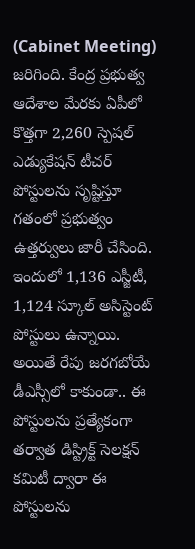(Cabinet Meeting) జరిగింది. కేంద్ర ప్రభుత్వ ఆదేశాల మేరకు ఏపీలో కొత్తగా 2,260 స్పెషల్‌ ఎడ్యుకేషన్‌ టీచర్‌ పోస్టులను సృష్టిస్తూ గతంలో ప్రభుత్వం ఉత్తర్వులు జారీ చేసింది. ఇందులో 1,136 ఎస్జీటీ, 1,124 స్కూల్‌ అసిస్టెంట్‌ పోస్టులు ఉన్నాయి. అయితే రేపు జరగబోయే డీఎస్సీలో కాకుండా.. ఈ పోస్టులను ప్రత్యేకంగా తర్వాత డిస్ట్రిక్ట్‌ సెలక్షన్‌ కమిటీ ద్వారా ఈ పోస్టులను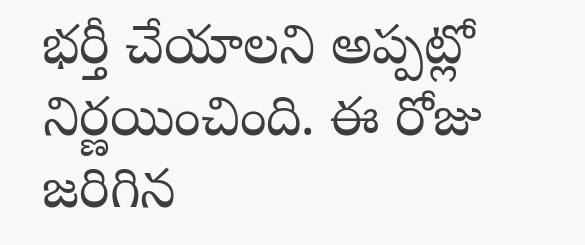భర్తీ చేయాలని అప్పట్లో నిర్ణయించింది. ఈ రోజు జరిగిన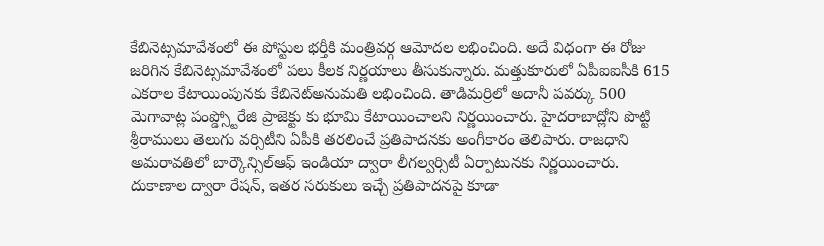కేబినెట్సమావేశంలో ఈ పోస్టుల భర్తీకి మంత్రివర్గ ఆమోదల లభించింది. అదే విధంగా ఈ రోజు జరిగిన కేబినెట్సమావేశంలో పలు కీలక నిర్ణయాలు తీసుకున్నారు. మత్తుకూరులో ఏపీఐఐసీకి 615 ఎకరాల కేటాయింపునకు కేబినెట్అనుమతి లభించింది. తాడిమర్రిలో అదానీ పవర్కు 500 మెగావాట్ల పంప్డ్స్టోరేజి ప్రాజెక్టు కు భూమి కేటాయించాలని నిర్ణయించారు. హైదరాబాద్లోని పొట్టి శ్రీరాములు తెలుగు వర్సిటీని ఏపీకి తరలించే ప్రతిపాదనకు అంగీకారం తెలిపారు. రాజధాని అమరావతిలో బార్కౌన్సిల్ఆఫ్ ఇండియా ద్వారా లీగల్వర్సిటీ ఏర్పాటునకు నిర్ణయించారు. దుకాణాల ద్వారా రేషన్, ఇతర సరుకులు ఇచ్చే ప్రతిపాదనపై కూడా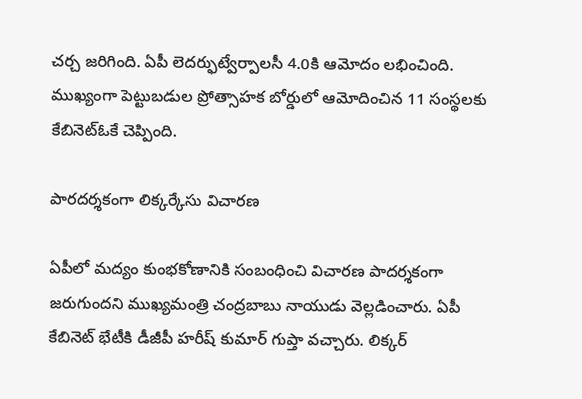చర్చ జరిగింది. ఏపీ లెదర్ఫుట్వేర్పాలసీ 4.0కి ఆమోదం లభించింది. ముఖ్యంగా పెట్టుబడుల ప్రోత్సాహక బోర్డులో ఆమోదించిన 11 సంస్థలకు కేబినెట్ఓకే చెప్పింది.

పారదర్శకంగా లిక్కర్కేసు విచారణ

ఏపీలో మద్యం కుంభకోణానికి సంబంధించి విచారణ పాదర్శకంగా జరుగుందని ముఖ్యమంత్రి చంద్రబాబు నాయుడు వెల్లడించారు. ఏపీ కేబినెట్ భేటీకి డీజీపీ హరీష్ కుమార్ గుప్తా వచ్చారు. లిక్కర్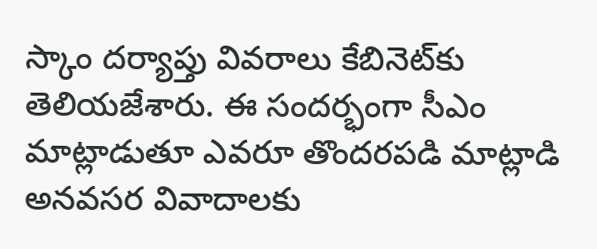స్కాం దర్యాప్తు వివరాలు కేబినెట్‍కు తెలియజేశారు. ఈ సందర్భంగా సీఎం మాట్లాడుతూ ఎవరూ తొందరపడి మాట్లాడి అనవసర వివాదాలకు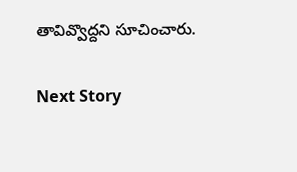తావివ్వొద్దని సూచించారు.

Next Story